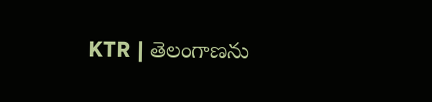KTR | తెలంగాణను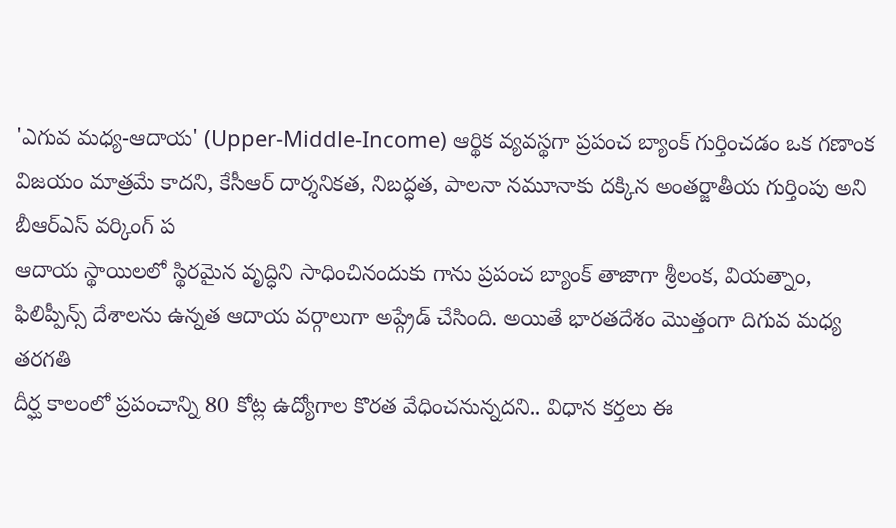'ఎగువ మధ్య-ఆదాయ' (Upper-Middle-Income) ఆర్థిక వ్యవస్థగా ప్రపంచ బ్యాంక్ గుర్తించడం ఒక గణాంక విజయం మాత్రమే కాదని, కేసీఆర్ దార్శనికత, నిబద్ధత, పాలనా నమూనాకు దక్కిన అంతర్జాతీయ గుర్తింపు అని బీఆర్ఎస్ వర్కింగ్ ప
ఆదాయ స్థాయిలలో స్థిరమైన వృద్ధిని సాధించినందుకు గాను ప్రపంచ బ్యాంక్ తాజాగా శ్రీలంక, వియత్నాం, ఫిలిప్పీన్స్ దేశాలను ఉన్నత ఆదాయ వర్గాలుగా అప్గ్రేడ్ చేసింది. అయితే భారతదేశం మొత్తంగా దిగువ మధ్య తరగతి
దీర్ఘ కాలంలో ప్రపంచాన్ని 80 కోట్ల ఉద్యోగాల కొరత వేధించనున్నదని.. విధాన కర్తలు ఈ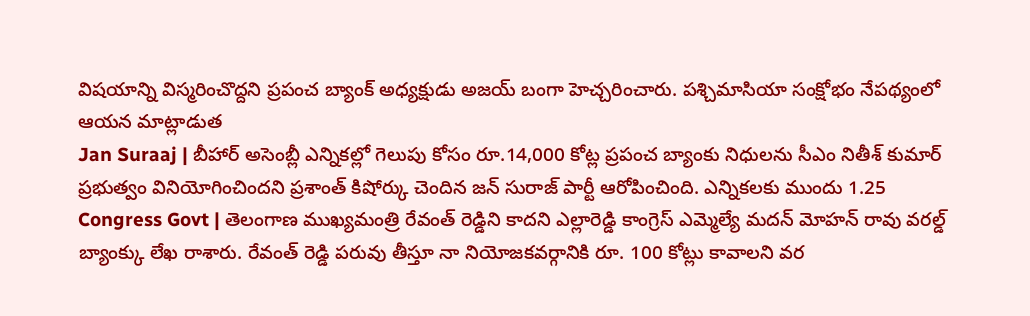విషయాన్ని విస్మరించొద్దని ప్రపంచ బ్యాంక్ అధ్యక్షుడు అజయ్ బంగా హెచ్చరించారు. పశ్చిమాసియా సంక్షోభం నేపథ్యంలో ఆయన మాట్లాడుత
Jan Suraaj | బీహార్ అసెంబ్లీ ఎన్నికల్లో గెలుపు కోసం రూ.14,000 కోట్ల ప్రపంచ బ్యాంకు నిధులను సీఎం నితీశ్ కుమార్ ప్రభుత్వం వినియోగించిందని ప్రశాంత్ కిషోర్కు చెందిన జన్ సురాజ్ పార్టీ ఆరోపించింది. ఎన్నికలకు ముందు 1.25
Congress Govt | తెలంగాణ ముఖ్యమంత్రి రేవంత్ రెడ్డిని కాదని ఎల్లారెడ్డి కాంగ్రెస్ ఎమ్మెల్యే మదన్ మోహన్ రావు వరల్డ్ బ్యాంక్కు లేఖ రాశారు. రేవంత్ రెడ్డి పరువు తీస్తూ నా నియోజకవర్గానికి రూ. 100 కోట్లు కావాలని వర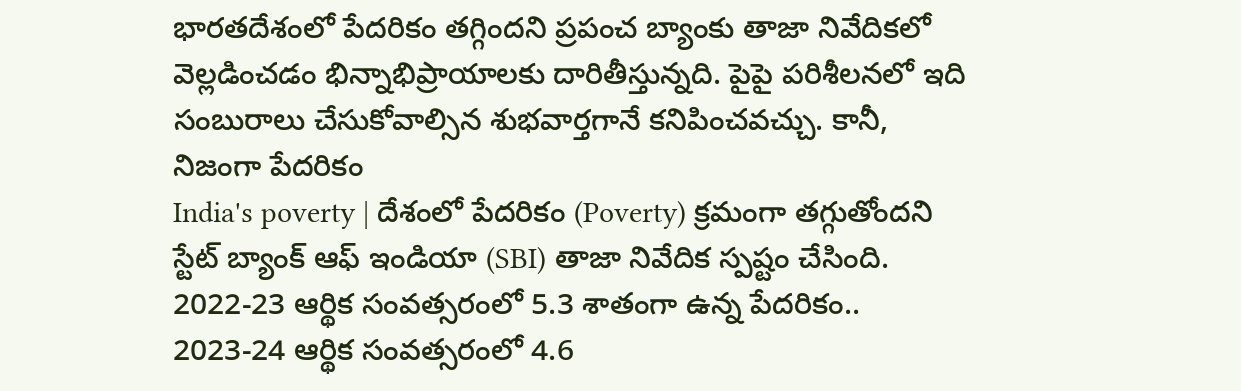భారతదేశంలో పేదరికం తగ్గిందని ప్రపంచ బ్యాంకు తాజా నివేదికలో వెల్లడించడం భిన్నాభిప్రాయాలకు దారితీస్తున్నది. పైపై పరిశీలనలో ఇది సంబురాలు చేసుకోవాల్సిన శుభవార్తగానే కనిపించవచ్చు. కానీ, నిజంగా పేదరికం
India's poverty | దేశంలో పేదరికం (Poverty) క్రమంగా తగ్గుతోందని స్టేట్ బ్యాంక్ ఆఫ్ ఇండియా (SBI) తాజా నివేదిక స్పష్టం చేసింది. 2022-23 ఆర్థిక సంవత్సరంలో 5.3 శాతంగా ఉన్న పేదరికం.. 2023-24 ఆర్థిక సంవత్సరంలో 4.6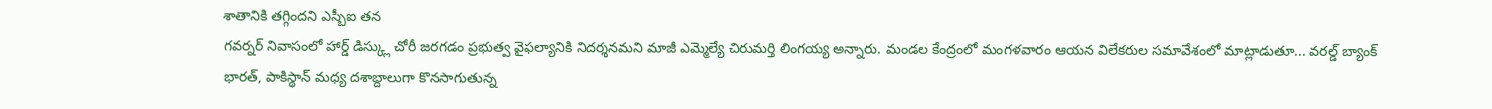శాతానికి తగ్గిందని ఎస్బీఐ తన
గవర్నర్ నివాసంలో హార్డ్ డిస్క్లు చోరీ జరగడం ప్రభుత్వ వైఫల్యానికి నిదర్శనమని మాజీ ఎమ్మెల్యే చిరుమర్తి లింగయ్య అన్నారు. మండల కేంద్రంలో మంగళవారం ఆయన విలేకరుల సమావేశంలో మాట్లాడుతూ... వరల్డ్ బ్యాంక్
భారత్, పాకిస్థాన్ మధ్య దశాబ్దాలుగా కొనసాగుతున్న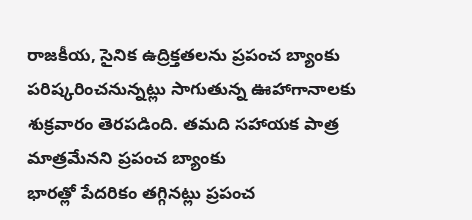రాజకీయ, సైనిక ఉద్రిక్తతలను ప్రపంచ బ్యాంకు పరిష్కరించనున్నట్లు సాగుతున్న ఊహాగానాలకు శుక్రవారం తెరపడింది. తమది సహాయక పాత్ర మాత్రమేనని ప్రపంచ బ్యాంకు
భారత్లో పేదరికం తగ్గినట్లు ప్రపంచ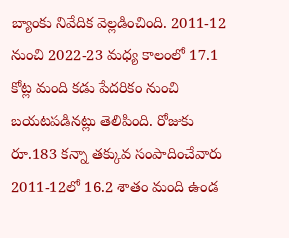బ్యాంకు నివేదిక వెల్లడించింది. 2011-12 నుంచి 2022-23 మధ్య కాలంలో 17.1 కోట్ల మంది కడు పేదరికం నుంచి బయటపడినట్లు తెలిపింది. రోజుకు రూ.183 కన్నా తక్కువ సంపాదించేవారు 2011-12లో 16.2 శాతం మంది ఉండ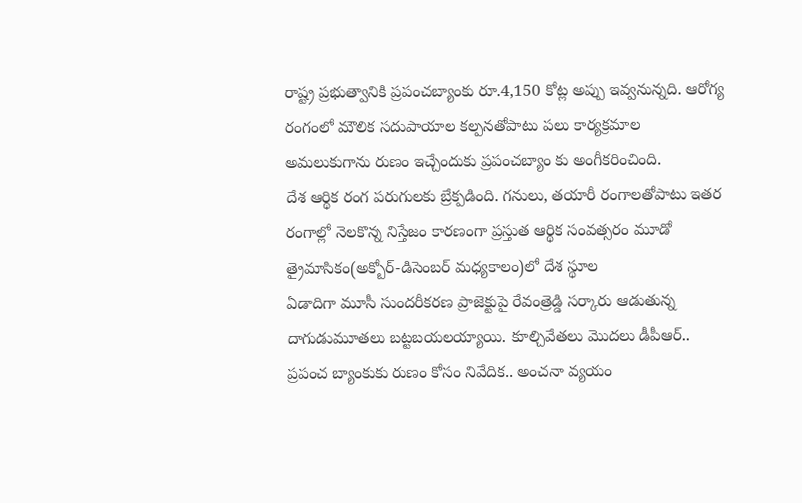రాష్ట్ర ప్రభుత్వానికి ప్రపంచబ్యాంకు రూ.4,150 కోట్ల అప్పు ఇవ్వనున్నది. ఆరోగ్య రంగంలో మౌలిక సదుపాయాల కల్పనతోపాటు పలు కార్యక్రమాల అమలుకుగాను రుణం ఇచ్చేందుకు ప్రపంచబ్యాం కు అంగీకరించింది.
దేశ ఆర్థిక రంగ పరుగులకు బ్రేక్పడింది. గనులు, తయారీ రంగాలతోపాటు ఇతర రంగాల్లో నెలకొన్న నిస్తేజం కారణంగా ప్రస్తుత ఆర్థిక సంవత్సరం మూడో త్రైమాసికం(అక్బోర్-డిసెంబర్ మధ్యకాలం)లో దేశ స్థూల
ఏడాదిగా మూసీ సుందరీకరణ ప్రాజెక్టుపై రేవంత్రెడ్డి సర్కారు ఆడుతున్న దాగుడుమూతలు బట్టబయలయ్యాయి. కూల్చివేతలు మొదలు డీపీఆర్.. ప్రపంచ బ్యాంకుకు రుణం కోసం నివేదిక.. అంచనా వ్యయం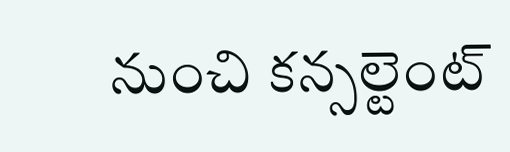నుంచి కన్సల్టెంట్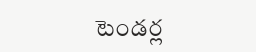టెండర్ల